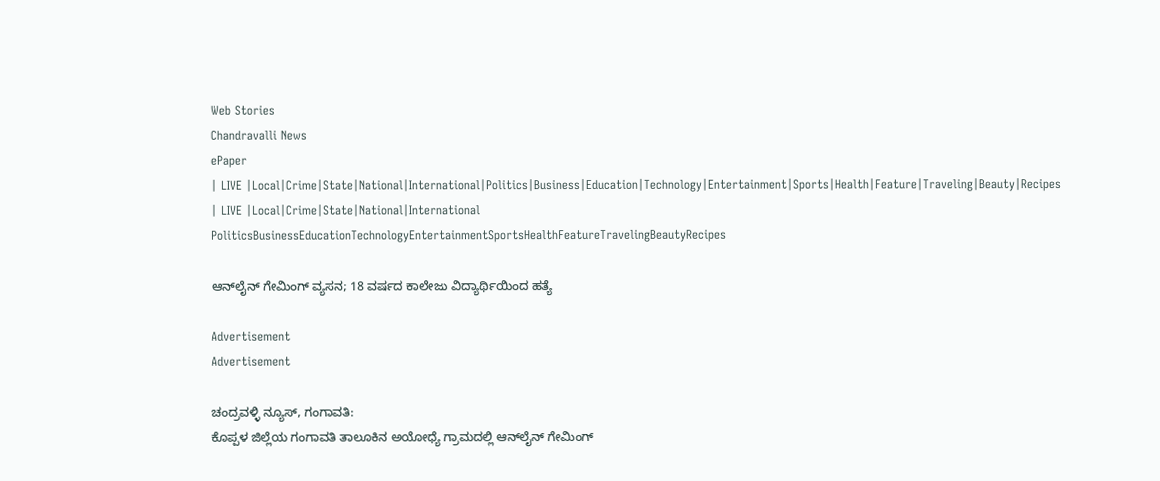Web Stories
Chandravalli News
ePaper
| LIVE |Local|Crime|State|National|International|Politics|Business|Education|Technology|Entertainment|Sports|Health|Feature|Traveling|Beauty|Recipes
| LIVE |Local|Crime|State|National|International
PoliticsBusinessEducationTechnologyEntertainmentSportsHealthFeatureTravelingBeautyRecipes

ಆನ್‌ಲೈನ್ ಗೇಮಿಂಗ್ ವ್ಯಸನ; 18 ವರ್ಷದ ಕಾಲೇಜು ವಿದ್ಯಾರ್ಥಿಯಿಂದ ಹತ್ಯೆ

Advertisement
Advertisement

ಚಂದ್ರವಳ್ಳಿ ನ್ಯೂಸ್, ಗಂಗಾವತಿ:
ಕೊಪ್ಪಳ ಜಿಲ್ಲೆಯ ಗಂಗಾವತಿ ತಾಲೂಕಿನ ಅಯೋಧ್ಯೆ ಗ್ರಾಮದಲ್ಲಿ ಆನ್‌ಲೈನ್ ಗೇಮಿಂಗ್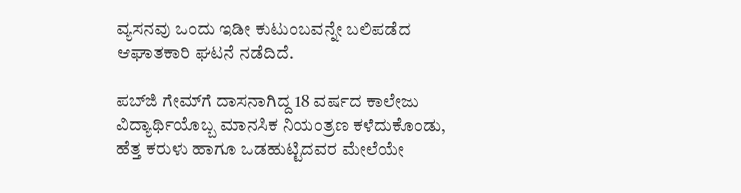ವ್ಯಸನವು ಒಂದು ಇಡೀ ಕುಟುಂಬವನ್ನೇ ಬಲಿಪಡೆದ ಆಘಾತಕಾರಿ ಘಟನೆ ನಡೆದಿದೆ.

ಪಬ್‌ಜಿ ಗೇಮ್‌ಗೆ ದಾಸನಾಗಿದ್ದ 18 ವರ್ಷದ ಕಾಲೇಜು ವಿದ್ಯಾರ್ಥಿಯೊಬ್ಬ ಮಾನಸಿಕ ನಿಯಂತ್ರಣ ಕಳೆದುಕೊಂಡು, ಹೆತ್ತ ಕರುಳು ಹಾಗೂ ಒಡಹುಟ್ಟಿದವರ ಮೇಲೆಯೇ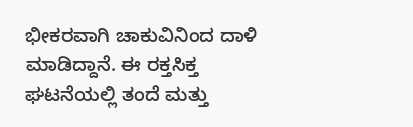ಭೀಕರವಾಗಿ ಚಾಕುವಿನಿಂದ ದಾಳಿ ಮಾಡಿದ್ದಾನೆ. ಈ ರಕ್ತಸಿಕ್ತ ಘಟನೆಯಲ್ಲಿ ತಂದೆ ಮತ್ತು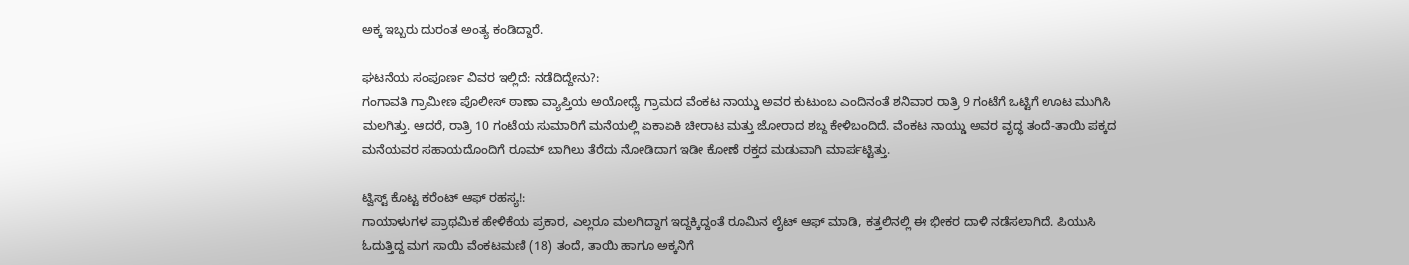ಅಕ್ಕ ಇಬ್ಬರು ದುರಂತ ಅಂತ್ಯ ಕಂಡಿದ್ದಾರೆ.

ಘಟನೆಯ ಸಂಪೂರ್ಣ ವಿವರ ಇಲ್ಲಿದೆ: ನಡೆದಿದ್ದೇನು?:
ಗಂಗಾವತಿ ಗ್ರಾಮೀಣ ಪೊಲೀಸ್ ಠಾಣಾ ವ್ಯಾಪ್ತಿಯ ಅಯೋಧ್ಯೆ ಗ್ರಾಮದ ವೆಂಕಟ ನಾಯ್ಡು ಅವರ ಕುಟುಂಬ ಎಂದಿನಂತೆ ಶನಿವಾರ ರಾತ್ರಿ 9 ಗಂಟೆಗೆ ಒಟ್ಟಿಗೆ ಊಟ ಮುಗಿಸಿ ಮಲಗಿತ್ತು. ಆದರೆ, ರಾತ್ರಿ 10 ಗಂಟೆಯ ಸುಮಾರಿಗೆ ಮನೆಯಲ್ಲಿ ಏಕಾಏಕಿ ಚೀರಾಟ ಮತ್ತು ಜೋರಾದ ಶಬ್ದ ಕೇಳಿಬಂದಿದೆ. ವೆಂಕಟ ನಾಯ್ಡು ಅವರ ವೃದ್ಧ ತಂದೆ-ತಾಯಿ ಪಕ್ಕದ ಮನೆಯವರ ಸಹಾಯದೊಂದಿಗೆ ರೂಮ್ ಬಾಗಿಲು ತೆರೆದು ನೋಡಿದಾಗ ಇಡೀ ಕೋಣೆ ರಕ್ತದ ಮಡುವಾಗಿ ಮಾರ್ಪಟ್ಟಿತ್ತು.

ಟ್ವಿಸ್ಟ್ ಕೊಟ್ಟ ಕರೆಂಟ್ ಆಫ್ ರಹಸ್ಯ!:
ಗಾಯಾಳುಗಳ ಪ್ರಾಥಮಿಕ ಹೇಳಿಕೆಯ ಪ್ರಕಾರ, ಎಲ್ಲರೂ ಮಲಗಿದ್ದಾಗ ಇದ್ದಕ್ಕಿದ್ದಂತೆ ರೂಮಿನ ಲೈಟ್ ಆಫ್ ಮಾಡಿ, ಕತ್ತಲಿನಲ್ಲಿ ಈ ಭೀಕರ ದಾಳಿ ನಡೆಸಲಾಗಿದೆ. ಪಿಯುಸಿ ಓದುತ್ತಿದ್ದ ಮಗ ಸಾಯಿ ವೆಂಕಟಮಣಿ (18) ತಂದೆ, ತಾಯಿ ಹಾಗೂ ಅಕ್ಕನಿಗೆ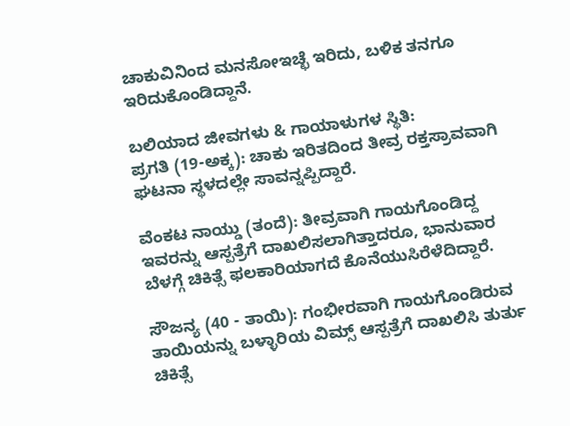ಚಾಕುವಿನಿಂದ ಮನಸೋಇಚ್ಛೆ ಇರಿದು, ಬಳಿಕ ತನಗೂ ಇರಿದುಕೊಂಡಿದ್ದಾನೆ.

ಬಲಿಯಾದ ಜೀವಗಳು & ಗಾಯಾಳುಗಳ ಸ್ಥಿತಿ:
ಪ್ರಗತಿ (19-ಅಕ್ಕ): ಚಾಕು ಇರಿತದಿಂದ ತೀವ್ರ ರಕ್ತಸ್ರಾವವಾಗಿ ಘಟನಾ ಸ್ಥಳದಲ್ಲೇ ಸಾವನ್ನಪ್ಪಿದ್ದಾರೆ.

ವೆಂಕಟ ನಾಯ್ಡು (ತಂದೆ): ತೀವ್ರವಾಗಿ ಗಾಯಗೊಂಡಿದ್ದ ಇವರನ್ನು ಆಸ್ಪತ್ರೆಗೆ ದಾಖಲಿಸಲಾಗಿತ್ತಾದರೂ, ಭಾನುವಾರ ಬೆಳಗ್ಗೆ ಚಿಕಿತ್ಸೆ ಫಲಕಾರಿಯಾಗದೆ ಕೊನೆಯುಸಿರೆಳೆದಿದ್ದಾರೆ.

ಸೌಜನ್ಯ (40 - ತಾಯಿ): ಗಂಭೀರವಾಗಿ ಗಾಯಗೊಂಡಿರುವ ತಾಯಿಯನ್ನು ಬಳ್ಳಾರಿಯ ವಿಮ್ಸ್ ಆಸ್ಪತ್ರೆಗೆ ದಾಖಲಿಸಿ ತುರ್ತು ಚಿಕಿತ್ಸೆ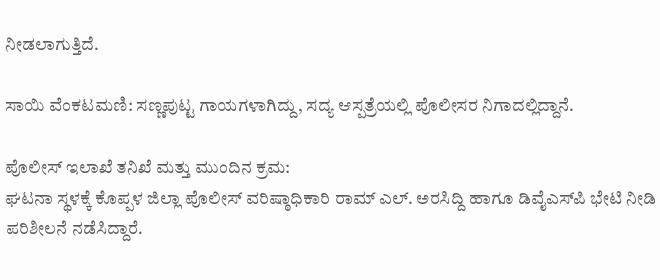ನೀಡಲಾಗುತ್ತಿದೆ.

ಸಾಯಿ ವೆಂಕಟಮಣಿ: ಸಣ್ಣಪುಟ್ಟ ಗಾಯಗಳಾಗಿದ್ದು, ಸದ್ಯ ಆಸ್ಪತ್ರೆಯಲ್ಲಿ ಪೊಲೀಸರ ನಿಗಾದಲ್ಲಿದ್ದಾನೆ.

ಪೊಲೀಸ್ ಇಲಾಖೆ ತನಿಖೆ ಮತ್ತು ಮುಂದಿನ ಕ್ರಮ:
ಘಟನಾ ಸ್ಥಳಕ್ಕೆ ಕೊಪ್ಪಳ ಜಿಲ್ಲಾ ಪೊಲೀಸ್ ವರಿಷ್ಠಾಧಿಕಾರಿ ರಾಮ್ ಎಲ್. ಅರಸಿದ್ದಿ ಹಾಗೂ ಡಿವೈಎಸ್‌ಪಿ ಭೇಟಿ ನೀಡಿ ಪರಿಶೀಲನೆ ನಡೆಸಿದ್ದಾರೆ.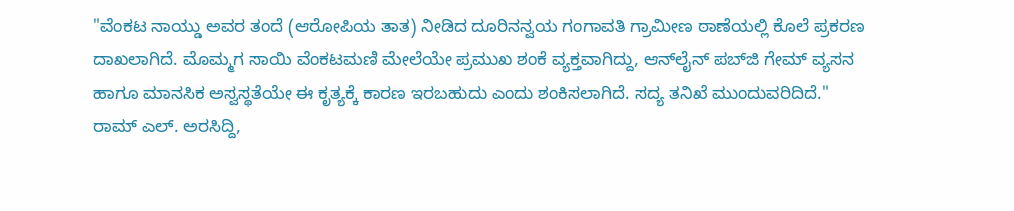"ವೆಂಕಟ ನಾಯ್ಡು ಅವರ ತಂದೆ (ಆರೋಪಿಯ ತಾತ) ನೀಡಿದ ದೂರಿನನ್ವಯ ಗಂಗಾವತಿ ಗ್ರಾಮೀಣ ಠಾಣೆಯಲ್ಲಿ ಕೊಲೆ ಪ್ರಕರಣ ದಾಖಲಾಗಿದೆ. ಮೊಮ್ಮಗ ಸಾಯಿ ವೆಂಕಟಮಣಿ ಮೇಲೆಯೇ ಪ್ರಮುಖ ಶಂಕೆ ವ್ಯಕ್ತವಾಗಿದ್ದು, ಆನ್‌ಲೈನ್ ಪಬ್‌ಜಿ ಗೇಮ್ ವ್ಯಸನ ಹಾಗೂ ಮಾನಸಿಕ ಅಸ್ವಸ್ಥತೆಯೇ ಈ ಕೃತ್ಯಕ್ಕೆ ಕಾರಣ ಇರಬಹುದು ಎಂದು ಶಂಕಿಸಲಾಗಿದೆ. ಸದ್ಯ ತನಿಖೆ ಮುಂದುವರಿದಿದೆ."
ರಾಮ್ ಎಲ್. ಅರಸಿದ್ದಿ,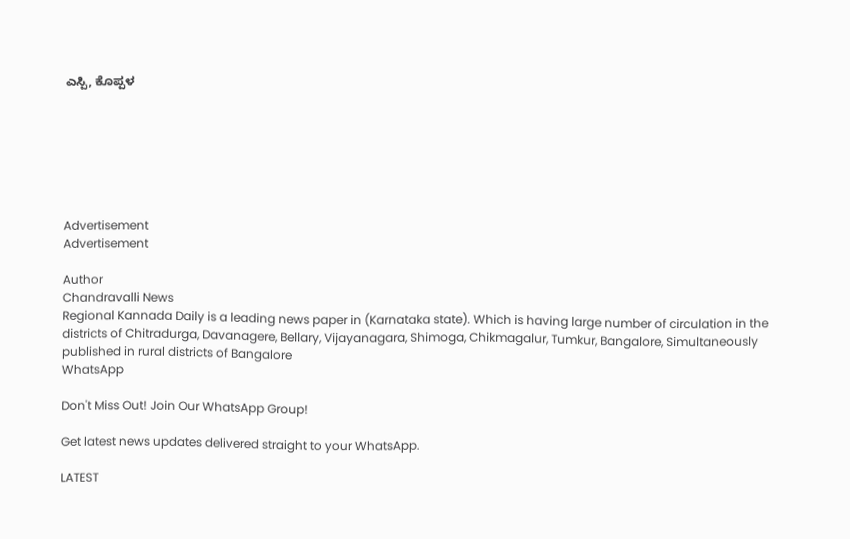ಎಸ್ಪಿ, ಕೊಪ್ಪಳ







Advertisement
Advertisement

Author
Chandravalli News
Regional Kannada Daily is a leading news paper in (Karnataka state). Which is having large number of circulation in the districts of Chitradurga, Davanagere, Bellary, Vijayanagara, Shimoga, Chikmagalur, Tumkur, Bangalore, Simultaneously published in rural districts of Bangalore
WhatsApp

Don't Miss Out! Join Our WhatsApp Group!

Get latest news updates delivered straight to your WhatsApp.

LATEST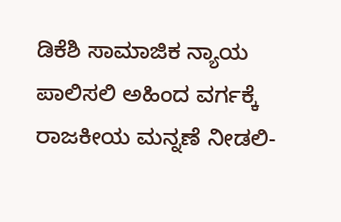ಡಿಕೆಶಿ ಸಾಮಾಜಿಕ ನ್ಯಾಯ ಪಾಲಿಸಲಿ ಅಹಿಂದ ವರ್ಗಕ್ಕೆ ರಾಜಕೀಯ ಮನ್ನಣೆ ನೀಡಲಿ-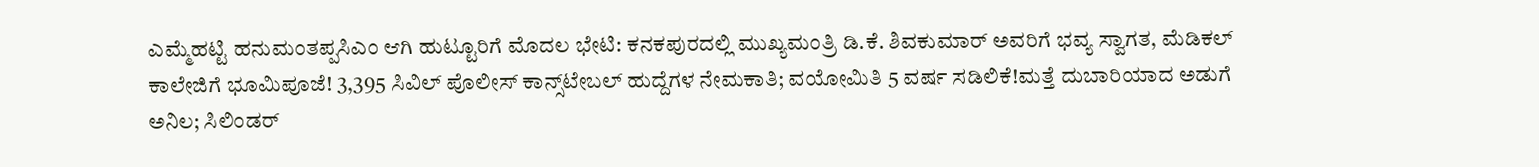ಎಮ್ಮೆಹಟ್ಟಿ ಹನುಮಂತಪ್ಪಸಿಎಂ ಆಗಿ ಹುಟ್ಟೂರಿಗೆ ಮೊದಲ ಭೇಟಿ: ಕನಕಪುರದಲ್ಲಿ ಮುಖ್ಯಮಂತ್ರಿ ಡಿ.ಕೆ. ಶಿವಕುಮಾರ್ ಅವರಿಗೆ ಭವ್ಯ ಸ್ವಾಗತ, ಮೆಡಿಕಲ್ ಕಾಲೇಜಿಗೆ ಭೂಮಿಪೂಜೆ! 3,395 ಸಿವಿಲ್ ಪೊಲೀಸ್ ಕಾನ್ಸ್‌ಟೇಬಲ್ ಹುದ್ದೆಗಳ ನೇಮಕಾತಿ; ವಯೋಮಿತಿ 5 ವರ್ಷ ಸಡಿಲಿಕೆ!ಮತ್ತೆ ದುಬಾರಿಯಾದ ಅಡುಗೆ ಅನಿಲ; ಸಿಲಿಂಡರ್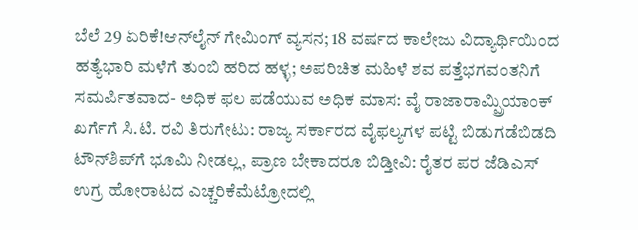ಬೆಲೆ 29 ಏರಿಕೆ!ಆನ್‌ಲೈನ್ ಗೇಮಿಂಗ್ ವ್ಯಸನ; 18 ವರ್ಷದ ಕಾಲೇಜು ವಿದ್ಯಾರ್ಥಿಯಿಂದ ಹತ್ಯೆಭಾರಿ ಮಳೆಗೆ ತುಂಬಿ ಹರಿದ ಹಳ್ಳ; ಅಪರಿಚಿತ ಮಹಿಳೆ ಶವ ಪತ್ತೆಭಗವಂತನಿಗೆ ಸಮರ್ಪಿತವಾದ- ಅಧಿಕ ಫಲ ಪಡೆಯುವ ಅಧಿಕ ಮಾಸ: ವೈ ರಾಜಾರಾಮ್ಪ್ರಿಯಾಂಕ್ ಖರ್ಗೆಗೆ ಸಿ.ಟಿ. ರವಿ ತಿರುಗೇಟು: ರಾಜ್ಯ ಸರ್ಕಾರದ ವೈಫಲ್ಯಗಳ ಪಟ್ಟಿ ಬಿಡುಗಡೆಬಿಡದಿ ಟೌನ್‌ಶಿಪ್‌ಗೆ ಭೂಮಿ ನೀಡಲ್ಲ, ಪ್ರಾಣ ಬೇಕಾದರೂ ಬಿಡ್ತೀವಿ: ರೈತರ ಪರ ಜೆಡಿಎಸ್ ಉಗ್ರ ಹೋರಾಟದ ಎಚ್ಚರಿಕೆಮೆಟ್ರೋದಲ್ಲಿ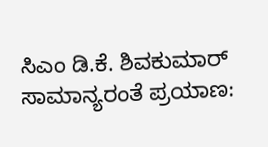ಸಿಎಂ ಡಿ.ಕೆ. ಶಿವಕುಮಾರ್ ಸಾಮಾನ್ಯರಂತೆ ಪ್ರಯಾಣ: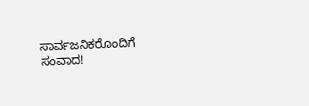ಸಾರ್ವಜನಿಕರೊಂದಿಗೆ ಸಂವಾದ!